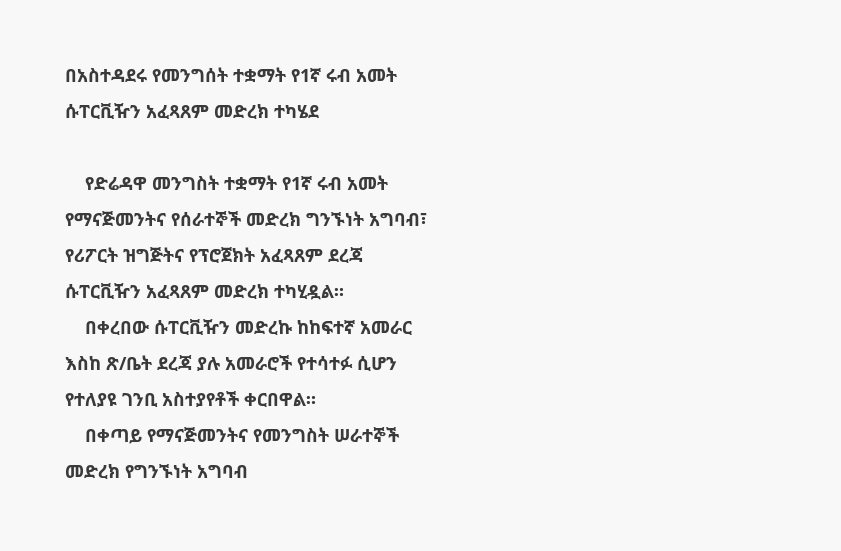በአስተዳደሩ የመንግሰት ተቋማት የ1ኛ ሩብ አመት ሱፐርቪዥን አፈጻጸም መድረክ ተካሄደ

    የድሬዳዋ መንግስት ተቋማት የ1ኛ ሩብ አመት የማናጅመንትና የሰራተኞች መድረክ ግንኙነት አግባብ፣ የሪፖርት ዝግጅትና የፕሮጀክት አፈጻጸም ደረጃ ሱፐርቪዥን አፈጻጸም መድረክ ተካሂዷል።
    በቀረበው ሱፐርቪዥን መድረኩ ከከፍተኛ አመራር እስከ ጽ/ቤት ደረጃ ያሉ አመራሮች የተሳተፉ ሲሆን የተለያዩ ገንቢ አስተያየቶች ቀርበዋል።
    በቀጣይ የማናጅመንትና የመንግስት ሠራተኞች መድረክ የግንኙነት አግባብ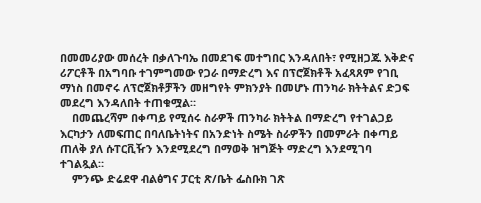በመመሪያው መሰረት በቃለጉባኤ በመደገፍ መተግበር እንዳለበት፣ የሚዘጋጁ እቅድና ሪፖርቶች በአግባቡ ተገምግመው የጋራ በማድረግ እና በፕሮጀክቶች አፈጻጸም የገቢ ማነስ በመኖሩ ለፕሮጀክቶቻችን መዘግየት ምክንያት በመሆኑ ጠንካራ ክትትልና ድጋፍ መደረግ እንዳለበት ተጠቁሟል።
    በመጨረሻም በቀጣይ የሚሰሩ ስራዎች ጠንካራ ክትትል በማድረግ የተገልጋይ እርካታን ለመፍጠር በባለቤትነትና በአንድነት ስሜት ስራዎችን በመምራት በቀጣይ ጠለቅ ያለ ሱፐርቪዥን እንደሚደረግ በማወቅ ዝግጅት ማድረግ እንደሚገባ ተገልጿል።
    ምንጭ ድሬደዋ ብልፅግና ፓርቲ ጽ/ቤት ፌስቡክ ገጽ